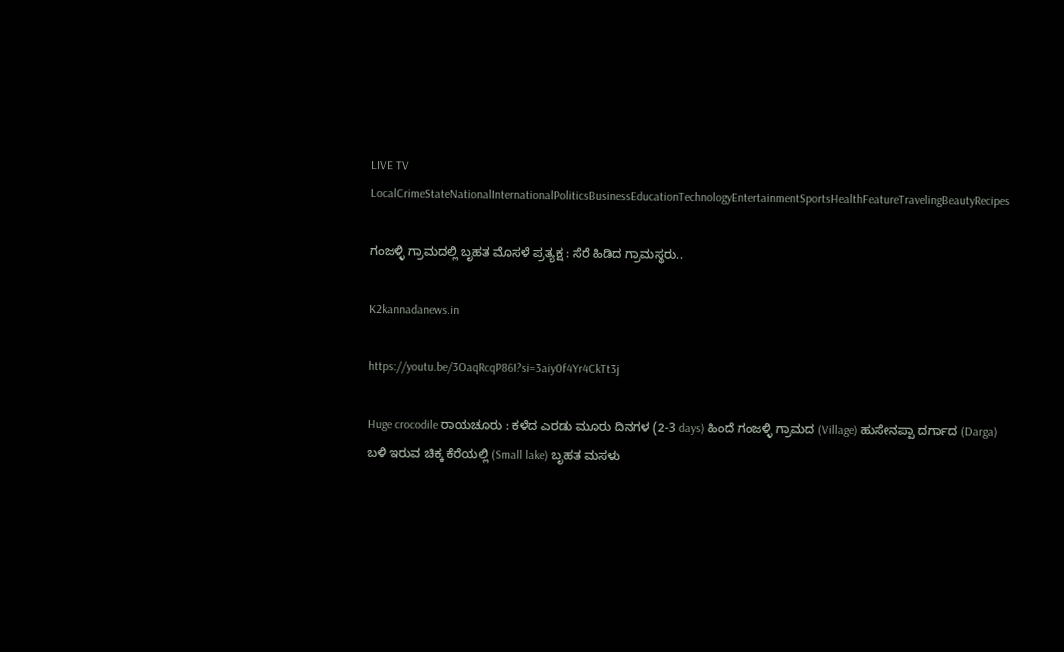LIVE TV LocalCrimeStateNationalInternationalPoliticsBusinessEducationTechnologyEntertainmentSportsHealthFeatureTravelingBeautyRecipes

ಗಂಜಳ್ಳಿ ಗ್ರಾಮದಲ್ಲಿ ಬೃಹತ ಮೊಸಳೆ ಪ್ರತ್ಯಕ್ಷ : ಸೆರೆ ಹಿಡಿದ ಗ್ರಾಮಸ್ಥರು..

K2kannadanews.in

https://youtu.be/3OaqRcqP86I?si=3aiy0f4Yr4CkTt3j

Huge crocodile ರಾಯಚೂರು : ಕಳೆದ ಎರಡು ಮೂರು ದಿನಗಳ (2-3 days) ಹಿಂದೆ ಗಂಜಳ್ಳಿ ಗ್ರಾಮದ (Village) ಹುಸೇನಪ್ಪಾ ದರ್ಗಾದ (Darga) ಬಳಿ ಇರುವ ಚಿಕ್ಕ ಕೆರೆಯಲ್ಲಿ (Small lake) ಬೃಹತ ಮಸಳು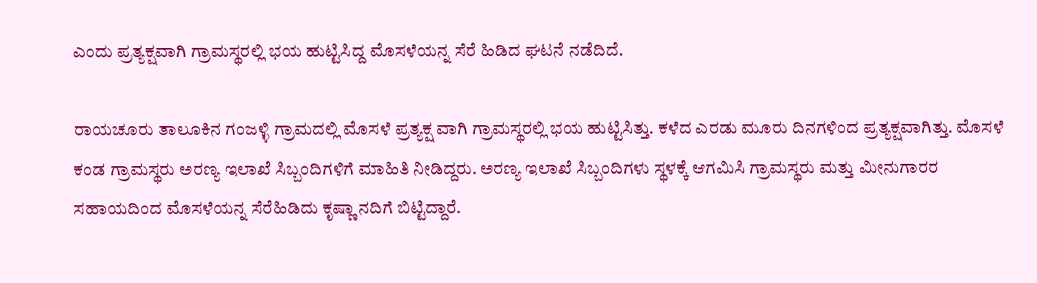ಎಂದು ಪ್ರತ್ಯಕ್ಷವಾಗಿ ಗ್ರಾಮಸ್ಥರಲ್ಲಿ ಭಯ ಹುಟ್ಟಿಸಿದ್ದ ಮೊಸಳೆಯನ್ನ ಸೆರೆ ಹಿಡಿದ ಘಟನೆ ನಡೆದಿದೆ.

ರಾಯಚೂರು ತಾಲೂಕಿನ ಗಂಜಳ್ಳಿ ಗ್ರಾಮದಲ್ಲಿ ಮೊಸಳೆ ಪ್ರತ್ಯಕ್ಷ ವಾಗಿ ಗ್ರಾಮಸ್ಥರಲ್ಲಿ ಭಯ ಹುಟ್ಟಿಸಿತ್ತು. ಕಳೆದ ಎರಡು ಮೂರು ದಿನಗಳಿಂದ ಪ್ರತ್ಯಕ್ಷವಾಗಿತ್ತು. ಮೊಸಳೆ ಕಂಡ ಗ್ರಾಮಸ್ಥರು ಅರಣ್ಯ ಇಲಾಖೆ ಸಿಬ್ಬಂದಿಗಳಿಗೆ ಮಾಹಿತಿ ನೀಡಿದ್ದರು. ಅರಣ್ಯ ಇಲಾಖೆ ಸಿಬ್ಬಂದಿಗಳು ಸ್ಥಳಕ್ಕೆ ಆಗಮಿಸಿ ಗ್ರಾಮಸ್ಥರು ಮತ್ತು ಮೀನುಗಾರರ ಸಹಾಯದಿಂದ ಮೊಸಳೆಯನ್ನ ಸೆರೆಹಿಡಿದು ಕೃಷ್ಣಾ ನದಿಗೆ ಬಿಟ್ಟಿದ್ದಾರೆ.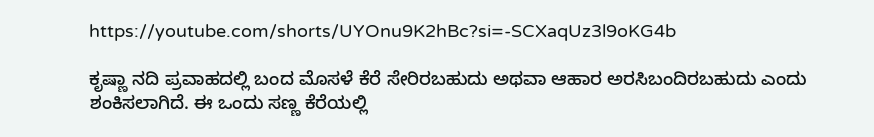https://youtube.com/shorts/UYOnu9K2hBc?si=-SCXaqUz3l9oKG4b

ಕೃಷ್ಣಾ ನದಿ ಪ್ರವಾಹದಲ್ಲಿ ಬಂದ ಮೊಸಳೆ ಕೆರೆ ಸೇರಿರಬಹುದು ಅಥವಾ ಆಹಾರ ಅರಸಿಬಂದಿರಬಹುದು ಎಂದು ಶಂಕಿಸಲಾಗಿದೆ. ಈ ಒಂದು ಸಣ್ಣ ಕೆರೆಯಲ್ಲಿ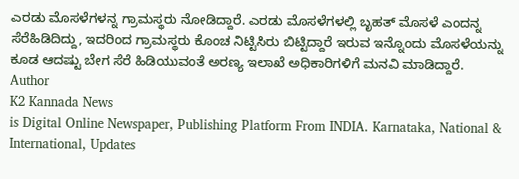ಎರಡು ಮೊಸಳೆಗಳನ್ನ ಗ್ರಾಮಸ್ಥರು ನೋಡಿದ್ದಾರೆ. ಎರಡು ಮೊಸಳೆಗಳಲ್ಲಿ ಬೃಹತ್ ಮೊಸಳೆ ಎಂದನ್ನ ಸೆರೆಹಿಡಿದಿದ್ದು, ಇದರಿಂದ ಗ್ರಾಮಸ್ಥರು ಕೊಂಚ ನಿಟ್ಟಿಸಿರು ಬಿಟ್ಟಿದ್ದಾರೆ ಇರುವ ಇನ್ನೊಂದು ಮೊಸಳೆಯನ್ನು ಕೂಡ ಆದಷ್ಟು ಬೇಗ ಸೆರೆ ಹಿಡಿಯುವಂತೆ ಅರಣ್ಯ ಇಲಾಖೆ ಅಧಿಕಾರಿಗಳಿಗೆ ಮನವಿ ಮಾಡಿದ್ದಾರೆ.
Author
K2 Kannada News
is Digital Online Newspaper, Publishing Platform From INDIA. Karnataka, National & International, Updates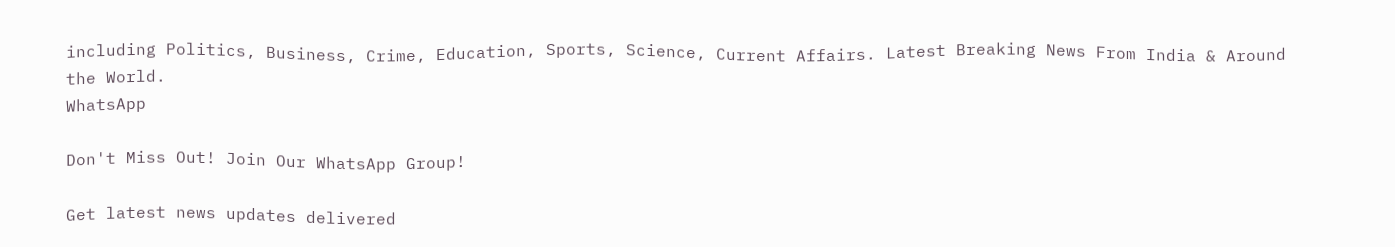including Politics, Business, Crime, Education, Sports, Science, Current Affairs. Latest Breaking News From India & Around the World.
WhatsApp

Don't Miss Out! Join Our WhatsApp Group!

Get latest news updates delivered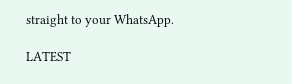straight to your WhatsApp.

LATEST